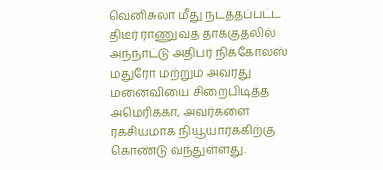வெனிசுலா மீது நடத்தப்பட்ட திடீர் ராணுவத் தாக்குதலில் அந்நாட்டு அதிபர் நிக்கோலஸ் மதுரோ மற்றும் அவரது மனைவியை சிறைபிடித்த அமெரிக்கா, அவர்களை ரகசியமாக நியூயார்க்கிற்கு கொண்டு வந்துள்ளது.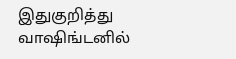இதுகுறித்து வாஷிங்டனில்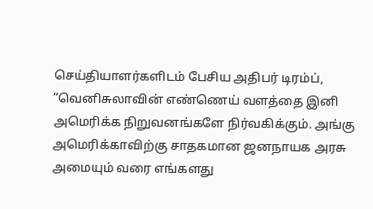செய்தியாளர்களிடம் பேசிய அதிபர் டிரம்ப், “வெனிசுலாவின் எண்ணெய் வளத்தை இனி அமெரிக்க நிறுவனங்களே நிர்வகிக்கும். அங்கு அமெரிக்காவிற்கு சாதகமான ஜனநாயக அரசு அமையும் வரை எங்களது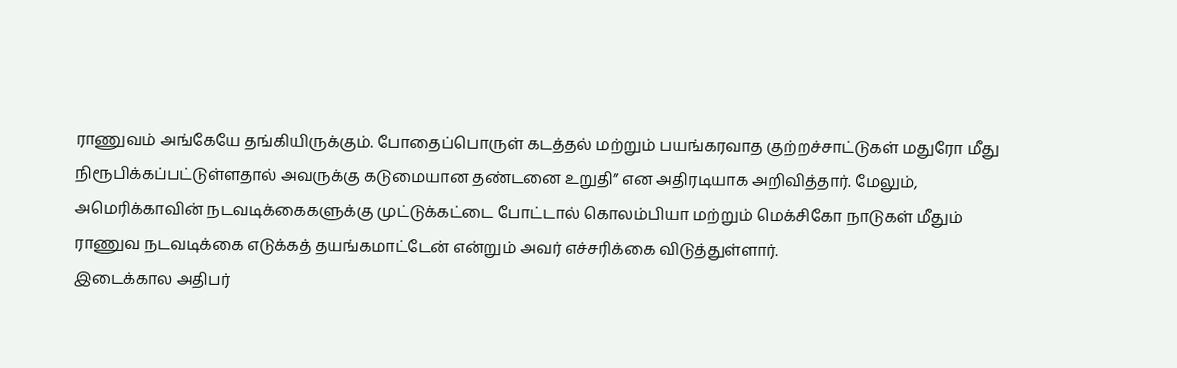ராணுவம் அங்கேயே தங்கியிருக்கும். போதைப்பொருள் கடத்தல் மற்றும் பயங்கரவாத குற்றச்சாட்டுகள் மதுரோ மீது நிரூபிக்கப்பட்டுள்ளதால் அவருக்கு கடுமையான தண்டனை உறுதி” என அதிரடியாக அறிவித்தார். மேலும், அமெரிக்காவின் நடவடிக்கைகளுக்கு முட்டுக்கட்டை போட்டால் கொலம்பியா மற்றும் மெக்சிகோ நாடுகள் மீதும் ராணுவ நடவடிக்கை எடுக்கத் தயங்கமாட்டேன் என்றும் அவர் எச்சரிக்கை விடுத்துள்ளார்.
இடைக்கால அதிபர்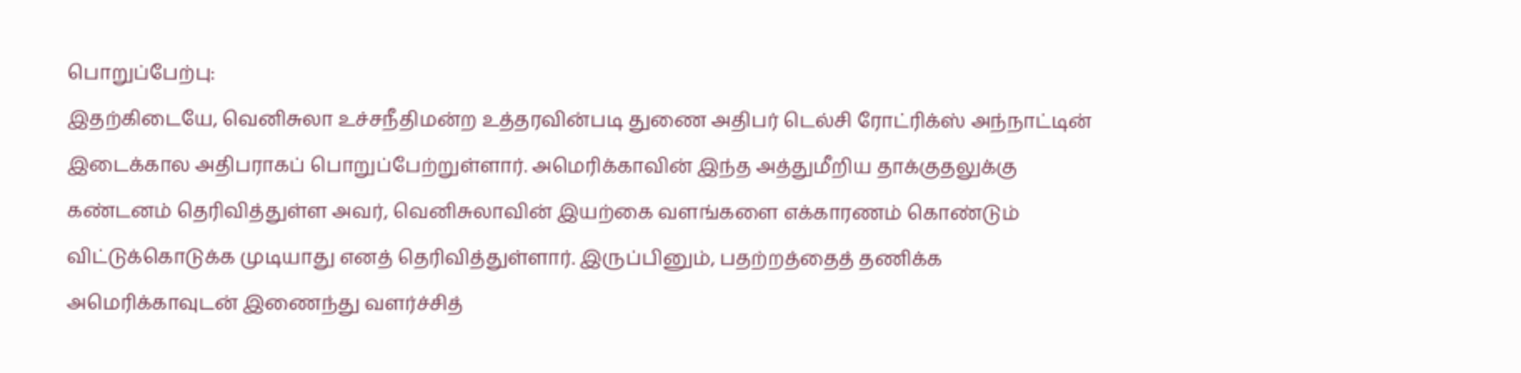பொறுப்பேற்பு:
இதற்கிடையே, வெனிசுலா உச்சநீதிமன்ற உத்தரவின்படி துணை அதிபர் டெல்சி ரோட்ரிக்ஸ் அந்நாட்டின் இடைக்கால அதிபராகப் பொறுப்பேற்றுள்ளார். அமெரிக்காவின் இந்த அத்துமீறிய தாக்குதலுக்கு கண்டனம் தெரிவித்துள்ள அவர், வெனிசுலாவின் இயற்கை வளங்களை எக்காரணம் கொண்டும் விட்டுக்கொடுக்க முடியாது எனத் தெரிவித்துள்ளார். இருப்பினும், பதற்றத்தைத் தணிக்க அமெரிக்காவுடன் இணைந்து வளர்ச்சித்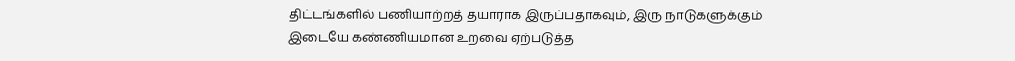திட்டங்களில் பணியாற்றத் தயாராக இருப்பதாகவும், இரு நாடுகளுக்கும் இடையே கண்ணியமான உறவை ஏற்படுத்த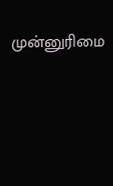முன்னுரிமை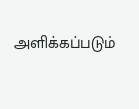அளிக்கப்படும்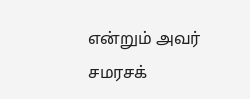என்றும் அவர் சமரசக்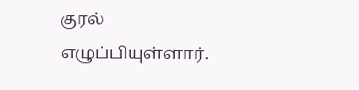குரல் எழுப்பியுள்ளார்.